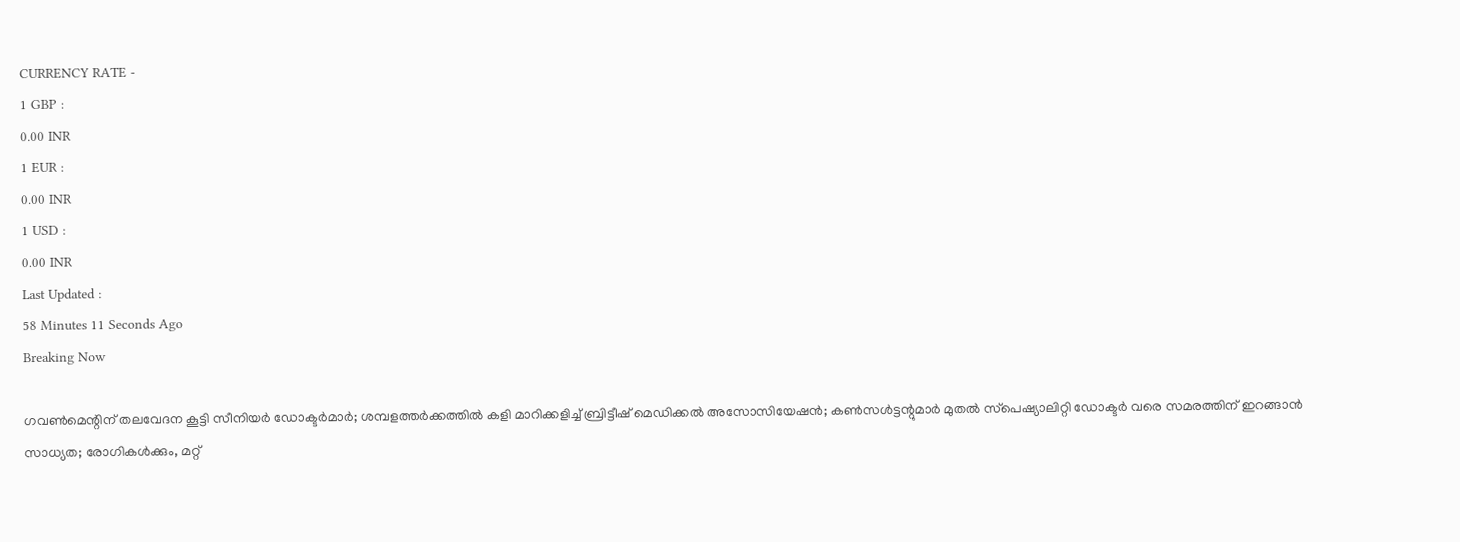CURRENCY RATE -
1 GBP :
0.00 INR
1 EUR :
0.00 INR
1 USD :
0.00 INR
Last Updated :
58 Minutes 11 Seconds Ago
Breaking Now

ഗവണ്‍മെന്റിന് തലവേദന കൂട്ടി സീനിയര്‍ ഡോക്ടര്‍മാര്‍; ശമ്പളത്തര്‍ക്കത്തില്‍ കളി മാറിക്കളിച്ച് ബ്രിട്ടീഷ് മെഡിക്കല്‍ അസോസിയേഷന്‍; കണ്‍സള്‍ട്ടന്റുമാര്‍ മുതല്‍ സ്‌പെഷ്യാലിറ്റി ഡോക്ടര്‍ വരെ സമരത്തിന് ഇറങ്ങാന്‍ സാധ്യത; രോഗികള്‍ക്കും, മറ്റ്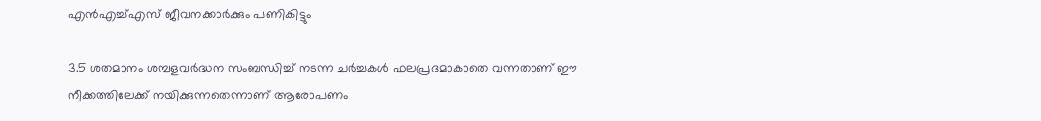എന്‍എച്ച്എസ് ജീവനക്കാര്‍ക്കും പണികിട്ടും

3.5 ശതമാനം ശമ്പളവര്‍ദ്ധന സംബന്ധിച്ച് നടന്ന ചര്‍ച്ചകള്‍ ഫലപ്രദമാകാതെ വന്നതാണ് ഈ നീക്കത്തിലേക്ക് നയിക്കുന്നതെന്നാണ് ആരോപണം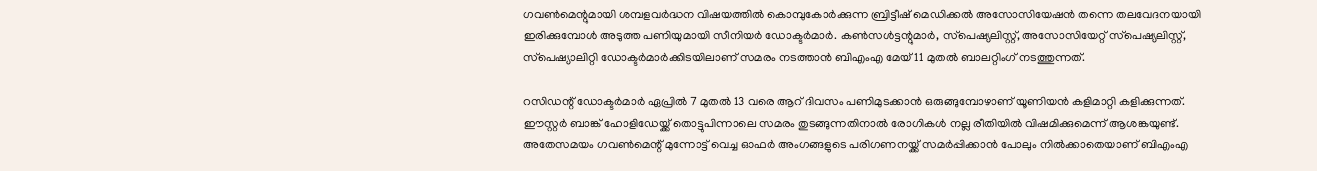ഗവണ്‍മെന്റുമായി ശമ്പളവര്‍ദ്ധന വിഷയത്തില്‍ കൊമ്പുകോര്‍ക്കുന്ന ബ്രിട്ടീഷ് മെഡിക്കല്‍ അസോസിയേഷന്‍ തന്നെ തലവേദനയായി ഇരിക്കുമ്പോള്‍ അടുത്ത പണിയുമായി സീനിയര്‍ ഡോക്ടര്‍മാര്‍. കണ്‍സള്‍ട്ടന്റുമാര്‍, സ്‌പെഷ്യലിസ്റ്റ്, അസോസിയേറ്റ് സ്‌പെഷ്യലിസ്റ്റ്, സ്‌പെഷ്യാലിറ്റി ഡോക്ടര്‍മാര്‍ക്കിടയിലാണ് സമരം നടത്താന്‍ ബിഎംഎ മേയ് 11 മുതല്‍ ബാലറ്റിംഗ് നടത്തുന്നത്.

റസിഡന്റ് ഡോക്ടര്‍മാര്‍ ഏപ്രില്‍ 7 മുതല്‍ 13 വരെ ആറ് ദിവസം പണിമുടക്കാന്‍ ഒരുങ്ങുമ്പോഴാണ് യൂണിയന്‍ കളിമാറ്റി കളിക്കുന്നത്. ഈസ്റ്റര്‍ ബാങ്ക് ഹോളിഡേയ്ക്ക് തൊട്ടുപിന്നാലെ സമരം തുടങ്ങുന്നതിനാല്‍ രോഗികള്‍ നല്ല രീതിയില്‍ വിഷമിക്കുമെന്ന് ആശങ്കയുണ്ട്. അതേസമയം ഗവണ്‍മെന്റ് മുന്നോട്ട് വെച്ച ഓഫര്‍ അംഗങ്ങളുടെ പരിഗണനയ്ക്ക് സമര്‍പ്പിക്കാന്‍ പോലും നില്‍ക്കാതെയാണ് ബിഎംഎ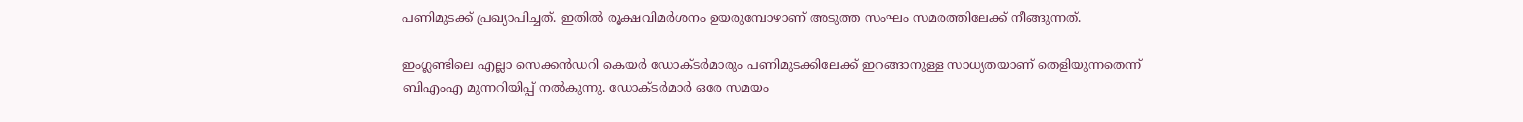പണിമുടക്ക് പ്രഖ്യാപിച്ചത്. ഇതില്‍ രൂക്ഷവിമര്‍ശനം ഉയരുമ്പോഴാണ് അടുത്ത സംഘം സമരത്തിലേക്ക് നീങ്ങുന്നത്.

ഇംഗ്ലണ്ടിലെ എല്ലാ സെക്കന്‍ഡറി കെയര്‍ ഡോക്ടര്‍മാരും പണിമുടക്കിലേക്ക് ഇറങ്ങാനുള്ള സാധ്യതയാണ് തെളിയുന്നതെന്ന് ബിഎംഎ മുന്നറിയിപ്പ് നല്‍കുന്നു. ഡോക്ടര്‍മാര്‍ ഒരേ സമയം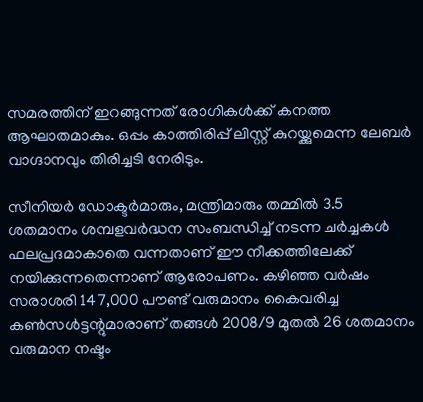സമരത്തിന് ഇറങ്ങുന്നത് രോഗികള്‍ക്ക് കനത്ത ആഘാതമാകും. ഒപ്പം കാത്തിരിപ്പ് ലിസ്റ്റ് കുറയ്ക്കുമെന്ന ലേബര്‍ വാഗ്ദാനവും തിരിച്ചടി നേരിടും.

സീനിയര്‍ ഡോക്ടര്‍മാരും, മന്ത്രിമാരും തമ്മില്‍ 3.5 ശതമാനം ശമ്പളവര്‍ദ്ധന സംബന്ധിച്ച് നടന്ന ചര്‍ച്ചകള്‍ ഫലപ്രദമാകാതെ വന്നതാണ് ഈ നീക്കത്തിലേക്ക് നയിക്കുന്നതെന്നാണ് ആരോപണം. കഴിഞ്ഞ വര്‍ഷം സരാശരി 147,000 പൗണ്ട് വരുമാനം കൈവരിച്ച കണ്‍സള്‍ട്ടന്റുമാരാണ് തങ്ങള്‍ 2008/9 മുതല്‍ 26 ശതമാനം വരുമാന നഷ്ടം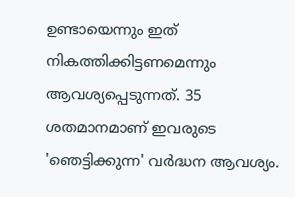ഉണ്ടായെന്നും ഇത് നികത്തിക്കിട്ടണമെന്നും ആവശ്യപ്പെടുന്നത്. 35 ശതമാനമാണ് ഇവരുടെ 'ഞെട്ടിക്കുന്ന' വര്‍ദ്ധന ആവശ്യം.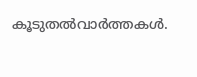കൂടുതല്‍വാര്‍ത്തകള്‍.